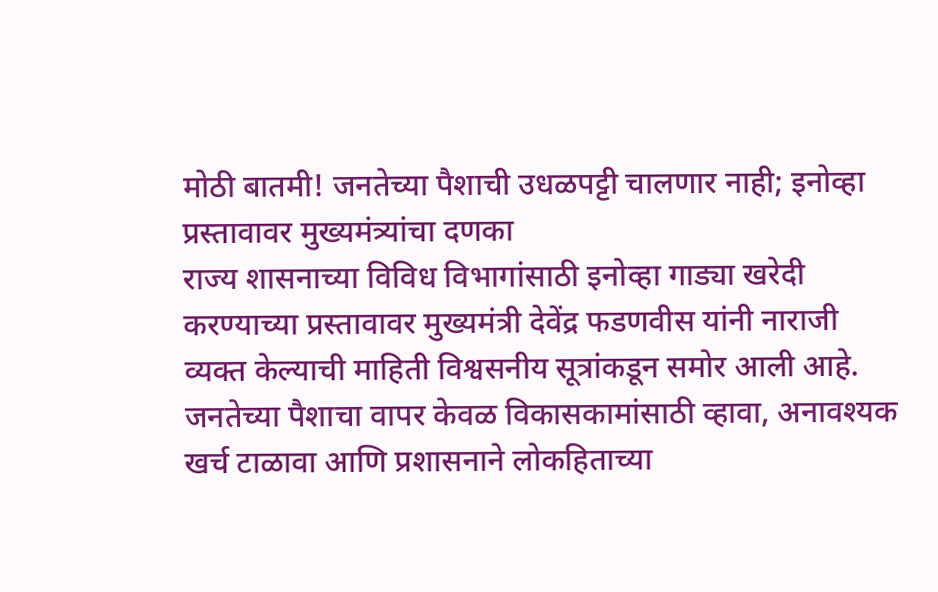मोठी बातमी! जनतेच्या पैशाची उधळपट्टी चालणार नाही; इनोव्हा प्रस्तावावर मुख्यमंत्र्यांचा दणका
राज्य शासनाच्या विविध विभागांसाठी इनोव्हा गाड्या खरेदी करण्याच्या प्रस्तावावर मुख्यमंत्री देवेंद्र फडणवीस यांनी नाराजी व्यक्त केल्याची माहिती विश्वसनीय सूत्रांकडून समोर आली आहे. जनतेच्या पैशाचा वापर केवळ विकासकामांसाठी व्हावा, अनावश्यक खर्च टाळावा आणि प्रशासनाने लोकहिताच्या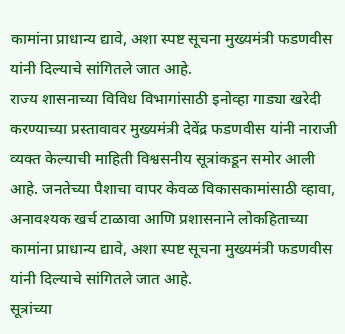कामांना प्राधान्य द्यावे, अशा स्पष्ट सूचना मुख्यमंत्री फडणवीस यांनी दिल्याचे सांगितले जात आहे.
राज्य शासनाच्या विविध विभागांसाठी इनोव्हा गाड्या खरेदी करण्याच्या प्रस्तावावर मुख्यमंत्री देवेंद्र फडणवीस यांनी नाराजी व्यक्त केल्याची माहिती विश्वसनीय सूत्रांकडून समोर आली आहे. जनतेच्या पैशाचा वापर केवळ विकासकामांसाठी व्हावा, अनावश्यक खर्च टाळावा आणि प्रशासनाने लोकहिताच्या कामांना प्राधान्य द्यावे, अशा स्पष्ट सूचना मुख्यमंत्री फडणवीस यांनी दिल्याचे सांगितले जात आहे.
सूत्रांच्या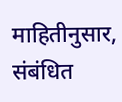माहितीनुसार, संबंधित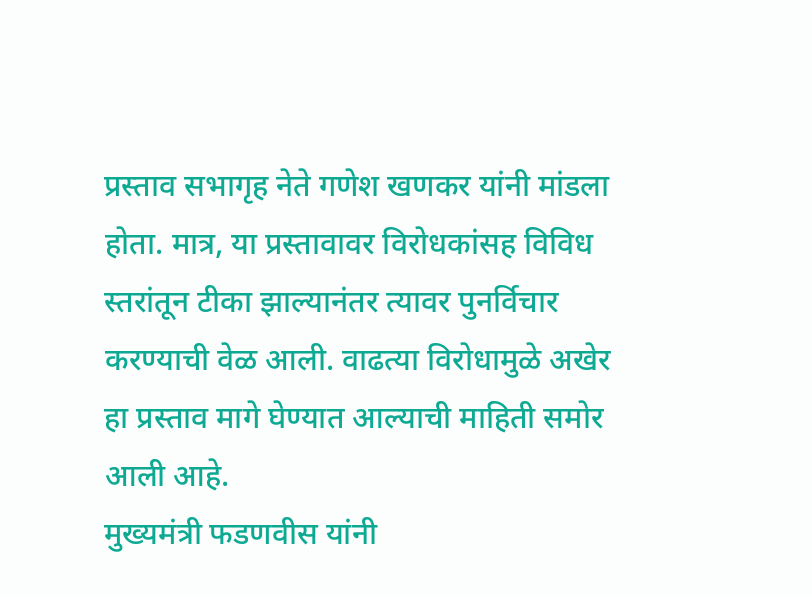प्रस्ताव सभागृह नेते गणेश खणकर यांनी मांडला होता. मात्र, या प्रस्तावावर विरोधकांसह विविध स्तरांतून टीका झाल्यानंतर त्यावर पुनर्विचार करण्याची वेळ आली. वाढत्या विरोधामुळे अखेर हा प्रस्ताव मागे घेण्यात आल्याची माहिती समोर आली आहे.
मुख्यमंत्री फडणवीस यांनी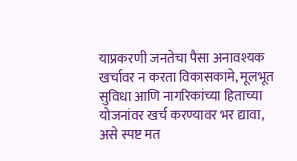याप्रकरणी जनतेचा पैसा अनावश्यक खर्चावर न करता विकासकामे, मूलभूत सुविधा आणि नागरिकांच्या हिताच्या योजनांवर खर्च करण्यावर भर द्यावा, असे स्पष्ट मत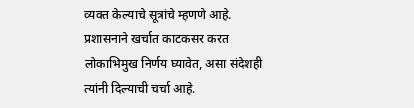व्यक्त केल्याचे सूत्रांचे म्हणणे आहे. प्रशासनाने खर्चात काटकसर करत लोकाभिमुख निर्णय घ्यावेत, असा संदेशही त्यांनी दिल्याची चर्चा आहे.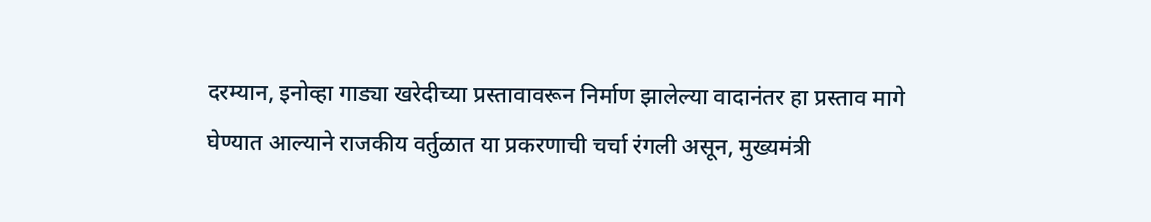दरम्यान, इनोव्हा गाड्या खरेदीच्या प्रस्तावावरून निर्माण झालेल्या वादानंतर हा प्रस्ताव मागे घेण्यात आल्याने राजकीय वर्तुळात या प्रकरणाची चर्चा रंगली असून, मुख्यमंत्री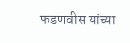फडणवीस यांच्या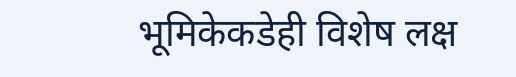भूमिकेकडेही विशेष लक्ष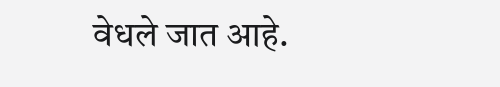वेधले जात आहे.